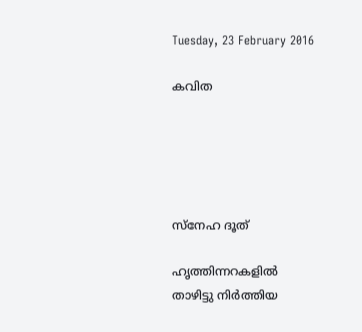Tuesday, 23 February 2016

കവിത





സ്നേഹ ദൂത്

ഹൃത്തിന്നറകളില്‍  താഴിട്ടു നിര്‍ത്തിയ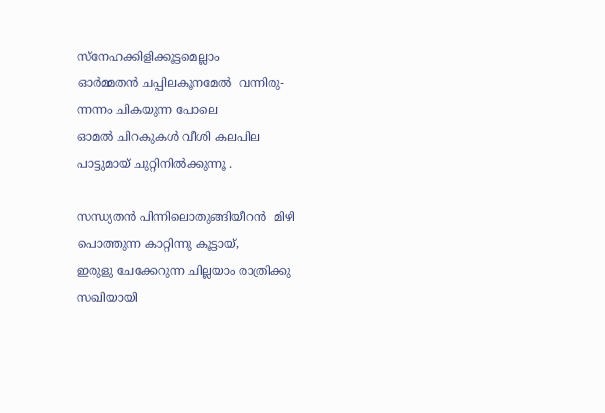സ്നേഹക്കിളിക്കൂട്ടമെല്ലാം
ഓര്‍മ്മതന്‍ ചപ്പിലകൂനമേല്‍  വന്നിരു-
ന്നന്നം ചികയുന്ന പോലെ
ഓമല്‍ ചിറകുകള്‍ വീശി കലപില
പാട്ടുമായ് ചുറ്റിനില്‍ക്കുന്നൂ .

സന്ധ്യതന്‍ പിന്നിലൊതുങ്ങിയീറന്‍  മിഴി
പൊത്തുന്ന കാറ്റിന്നു കൂട്ടായ്,
ഇരുളു ചേക്കേറുന്ന ചില്ലയാം രാത്രിക്കു
സഖിയായി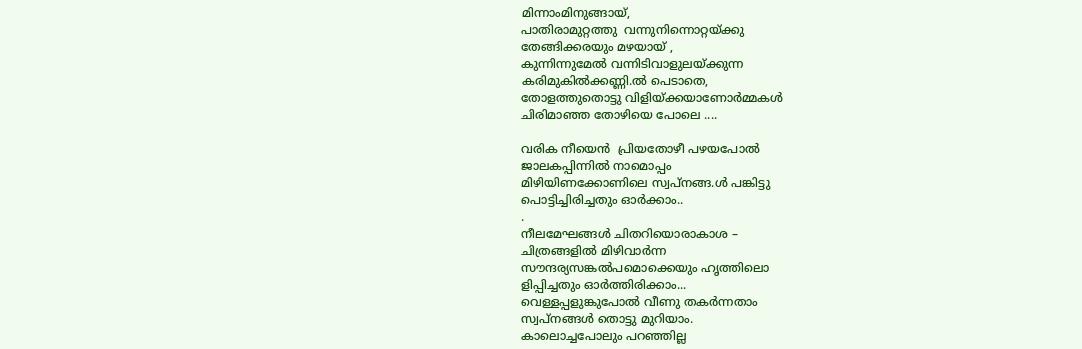മിന്നാംമിനുങ്ങായ്,
പാതിരാമുറ്റത്തു  വന്നുനിന്നൊറ്റയ്ക്കു
തേങ്ങിക്കരയും മഴയായ് ,
കുന്നിന്നുമേല്‍ വന്നിടിവാളുലയ്ക്കുന്ന
കരിമുകില്‍ക്കണ്ണി.ല്‍ പെടാതെ,
തോളത്തുതൊട്ടു വിളിയ്ക്കയാണോര്‍മ്മകള്‍
ചിരിമാഞ്ഞ തോഴിയെ പോലെ ....

വരിക നീയെന്‍  പ്രിയതോഴീ പഴയപോല്‍
ജാലകപ്പിന്നില്‍ നാമൊപ്പം
മിഴിയിണക്കോണിലെ സ്വപ്‌നങ്ങ.ള്‍ പങ്കിട്ടു
പൊട്ടിച്ചിരിച്ചതും ഓര്‍ക്കാം..
.
നീലമേഘങ്ങള്‍ ചിതറിയൊരാകാശ –
ചിത്രങ്ങളില്‍ മിഴിവാര്‍ന്ന
സൗന്ദര്യസങ്കല്‍പമൊക്കെയും ഹൃത്തിലൊ
ളിപ്പിച്ചതും ഓര്‍ത്തിരിക്കാം...
വെള്ളപ്പളുങ്കുപോല്‍ വീണു തകര്‍ന്നതാം
സ്വപ്‌നങ്ങള്‍ തൊട്ടു മുറിയാം.
കാലൊച്ചപോലും പറഞ്ഞില്ല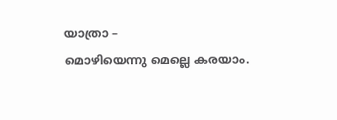യാത്രാ –
മൊഴിയെന്നു മെല്ലെ കരയാം.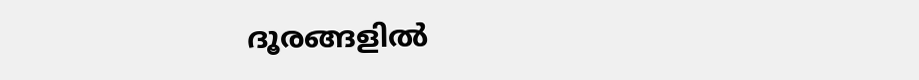ദൂരങ്ങളില്‍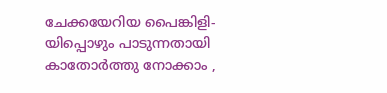ചേക്കയേറിയ പൈങ്കിളി-
യിപ്പൊഴും പാടുന്നതായി
കാതോര്‍ത്തു നോക്കാം ,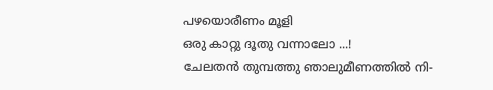പഴയൊരീണം മൂളി
ഒരു കാറ്റു ദൂതു വന്നാലോ ...!
ചേലതന്‍ തുമ്പത്തു ഞാലുമീണത്തില്‍ നി-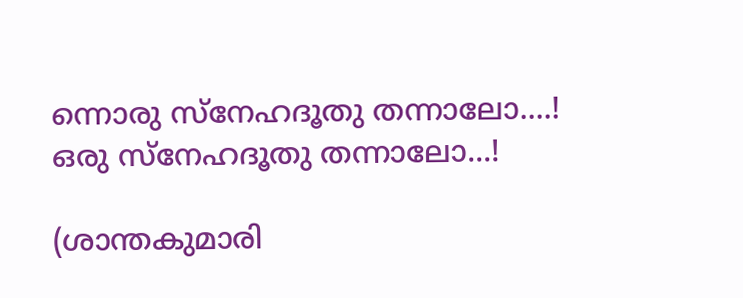ന്നൊരു സ്നേഹദൂതു തന്നാലോ....!
ഒരു സ്നേഹദൂതു തന്നാലോ...!

(ശാന്തകുമാരി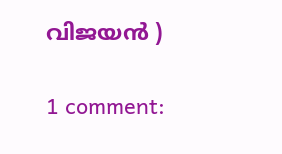വിജയന്‍ )

1 comment: